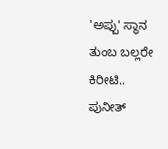'ಅಪ್ಪು' ಸ್ಥಾನ ತುಂಬ ಬಲ್ಲರೇ ಕಿರೀಟಿ.. ಪುನೀತ್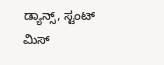ಡ್ಯಾನ್ಸ್, ಸ್ಟಂಟ್ ಮಿಸ್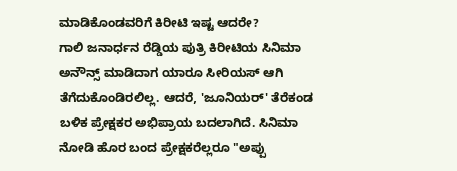ಮಾಡಿಕೊಂಡವರಿಗೆ ಕಿರೀಟಿ ಇಷ್ಟ ಆದರೇ?
ಗಾಲಿ ಜನಾರ್ಧನ ರೆಡ್ಡಿಯ ಪುತ್ರಿ ಕಿರೀಟಿಯ ಸಿನಿಮಾ ಅನೌನ್ಸ್ ಮಾಡಿದಾಗ ಯಾರೂ ಸೀರಿಯಸ್ ಆಗಿ ತೆಗೆದುಕೊಂಡಿರಲಿಲ್ಲ. ಆದರೆ, 'ಜೂನಿಯರ್' ತೆರೆಕಂಡ ಬಳಿಕ ಪ್ರೇಕ್ಷಕರ ಅಭಿಪ್ರಾಯ ಬದಲಾಗಿದೆ. ಸಿನಿಮಾ ನೋಡಿ ಹೊರ ಬಂದ ಪ್ರೇಕ್ಷಕರೆಲ್ಲರೂ "ಅಪ್ಪು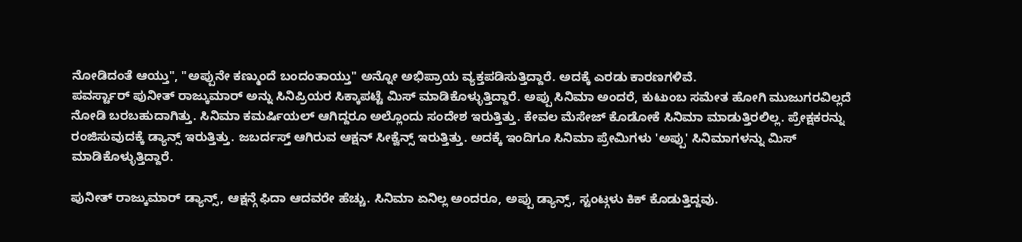ನೋಡಿದಂತೆ ಆಯ್ತು", "ಅಪ್ಪುನೇ ಕಣ್ಮುಂದೆ ಬಂದಂತಾಯ್ತು" ಅನ್ನೋ ಅಭಿಪ್ರಾಯ ವ್ಯಕ್ತಪಡಿಸುತ್ತಿದ್ದಾರೆ. ಅದಕ್ಕೆ ಎರಡು ಕಾರಣಗಳಿವೆ.
ಪವರ್ಸ್ಟಾರ್ ಪುನೀತ್ ರಾಜ್ಕುಮಾರ್ ಅನ್ನು ಸಿನಿಪ್ರಿಯರ ಸಿಕ್ಕಾಪಟ್ಟೆ ಮಿಸ್ ಮಾಡಿಕೊಳ್ಳುತ್ತಿದ್ದಾರೆ. ಅಪ್ಪು ಸಿನಿಮಾ ಅಂದರೆ, ಕುಟುಂಬ ಸಮೇತ ಹೋಗಿ ಮುಜುಗರವಿಲ್ಲದೆ ನೋಡಿ ಬರಬಹುದಾಗಿತ್ತು. ಸಿನಿಮಾ ಕಮರ್ಷಿಯಲ್ ಆಗಿದ್ದರೂ ಅಲ್ಲೊಂದು ಸಂದೇಶ ಇರುತ್ತಿತ್ತು. ಕೇವಲ ಮೆಸೇಜ್ ಕೊಡೋಕೆ ಸಿನಿಮಾ ಮಾಡುತ್ತಿರಲಿಲ್ಲ. ಪ್ರೇಕ್ಷಕರನ್ನು ರಂಜಿಸುವುದಕ್ಕೆ ಡ್ಯಾನ್ಸ್ ಇರುತ್ತಿತ್ತು. ಜಬರ್ದಸ್ತ್ ಆಗಿರುವ ಆಕ್ಷನ್ ಸೀಕ್ವೆನ್ಸ್ ಇರುತ್ತಿತ್ತು. ಅದಕ್ಕೆ ಇಂದಿಗೂ ಸಿನಿಮಾ ಪ್ರೇಮಿಗಳು 'ಅಪ್ಪು' ಸಿನಿಮಾಗಳನ್ನು ಮಿಸ್ ಮಾಡಿಕೊಳ್ಳುತ್ತಿದ್ದಾರೆ.

ಪುನೀತ್ ರಾಜ್ಕುಮಾರ್ ಡ್ಯಾನ್ಸ್, ಆಕ್ಷನ್ಗೆ ಫಿದಾ ಆದವರೇ ಹೆಚ್ಚು. ಸಿನಿಮಾ ಏನಿಲ್ಲ ಅಂದರೂ, ಅಪ್ಪು ಡ್ಯಾನ್ಸ್, ಸ್ಟಂಟ್ಗಳು ಕಿಕ್ ಕೊಡುತ್ತಿದ್ದವು.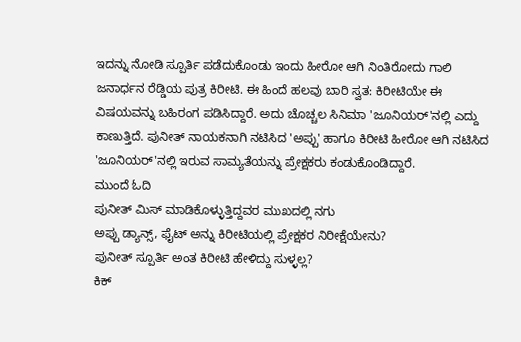ಇದನ್ನು ನೋಡಿ ಸ್ಪೂರ್ತಿ ಪಡೆದುಕೊಂಡು ಇಂದು ಹೀರೋ ಆಗಿ ನಿಂತಿರೋದು ಗಾಲಿ ಜನಾರ್ಧನ ರೆಡ್ಡಿಯ ಪುತ್ರ ಕಿರೀಟಿ. ಈ ಹಿಂದೆ ಹಲವು ಬಾರಿ ಸ್ವತ: ಕಿರೀಟಿಯೇ ಈ ವಿಷಯವನ್ನು ಬಹಿರಂಗ ಪಡಿಸಿದ್ದಾರೆ. ಅದು ಚೊಚ್ಚಲ ಸಿನಿಮಾ 'ಜೂನಿಯರ್'ನಲ್ಲಿ ಎದ್ದು ಕಾಣುತ್ತಿದೆ. ಪುನೀತ್ ನಾಯಕನಾಗಿ ನಟಿಸಿದ 'ಅಪ್ಪು' ಹಾಗೂ ಕಿರೀಟಿ ಹೀರೋ ಆಗಿ ನಟಿಸಿದ 'ಜೂನಿಯರ್'ನಲ್ಲಿ ಇರುವ ಸಾಮ್ಯತೆಯನ್ನು ಪ್ರೇಕ್ಷಕರು ಕಂಡುಕೊಂಡಿದ್ದಾರೆ.
ಮುಂದೆ ಓದಿ
ಪುನೀತ್ ಮಿಸ್ ಮಾಡಿಕೊಳ್ಳುತ್ತಿದ್ದವರ ಮುಖದಲ್ಲಿ ನಗು
ಅಪ್ಪು ಡ್ಯಾನ್ಸ್, ಫೈಟ್ ಅನ್ನು ಕಿರೀಟಿಯಲ್ಲಿ ಪ್ರೇಕ್ಷಕರ ನಿರೀಕ್ಷೆಯೇನು?
ಪುನೀತ್ ಸ್ಪೂರ್ತಿ ಅಂತ ಕಿರೀಟಿ ಹೇಳಿದ್ದು ಸುಳ್ಳಲ್ಲ?
ಕಿಕ್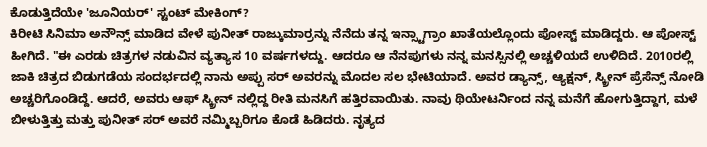ಕೊಡುತ್ತಿದೆಯೇ 'ಜೂನಿಯರ್' ಸ್ಟಂಟ್ ಮೇಕಿಂಗ್?
ಕಿರೀಟಿ ಸಿನಿಮಾ ಅನೌನ್ಸ್ ಮಾಡಿದ ವೇಳೆ ಪುನೀತ್ ರಾಜ್ಕುಮಾರ್ರನ್ನು ನೆನೆದು ತನ್ನ ಇನ್ಸ್ಟಾಗ್ರಾಂ ಖಾತೆಯಲ್ಲೊಂದು ಪೋಸ್ಟ್ ಮಾಡಿದ್ದರು. ಆ ಪೋಸ್ಟ್ ಹೀಗಿದೆ. "ಈ ಎರಡು ಚಿತ್ರಗಳ ನಡುವಿನ ವ್ಯತ್ಯಾಸ 10 ವರ್ಷಗಳದ್ದು. ಆದರೂ ಆ ನೆನಪುಗಳು ನನ್ನ ಮನಸ್ಸಿನಲ್ಲಿ ಅಚ್ಚಳಿಯದೆ ಉಳಿದಿದೆ. 2010ರಲ್ಲಿ ಜಾಕಿ ಚಿತ್ರದ ಬಿಡುಗಡೆಯ ಸಂದರ್ಭದಲ್ಲಿ ನಾನು ಅಪ್ಪು ಸರ್ ಅವರನ್ನು ಮೊದಲ ಸಲ ಭೇಟಿಯಾದೆ. ಅವರ ಡ್ಯಾನ್ಸ್, ಆ್ಯಕ್ಷನ್, ಸ್ಕ್ರೀನ್ ಪ್ರೆಸೆನ್ಸ್ ನೋಡಿ ಅಚ್ಚರಿಗೊಂಡಿದ್ದೆ. ಆದರೆ, ಅವರು ಆಫ್ ಸ್ಕ್ರೀನ್ ನಲ್ಲಿದ್ದ ರೀತಿ ಮನಸಿಗೆ ಹತ್ತಿರವಾಯಿತು. ನಾವು ಥಿಯೇಟರ್ನಿಂದ ನನ್ನ ಮನೆಗೆ ಹೋಗುತ್ತಿದ್ದಾಗ, ಮಳೆ ಬೀಳುತ್ತಿತ್ತು ಮತ್ತು ಪುನೀತ್ ಸರ್ ಅವರೆ ನಮ್ಮಿಬ್ಬರಿಗೂ ಕೊಡೆ ಹಿಡಿದರು. ನೃತ್ಯದ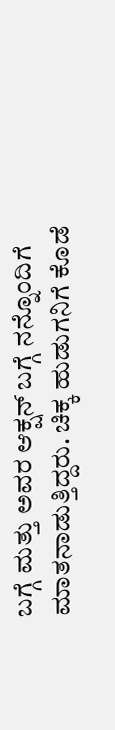ಬಗ್ಗೆ ಮತ್ತು ಅವರ ಆಕ್ಷನ್ ಬಗ್ಗೆ ನನ್ನೊಂದಿಗೆ ಮಾತನಾಡುತ್ತಿದ್ದರು. ಚಿಕ್ಕ ಹುಡುಗನಿಗೆ ಕೊಡೆ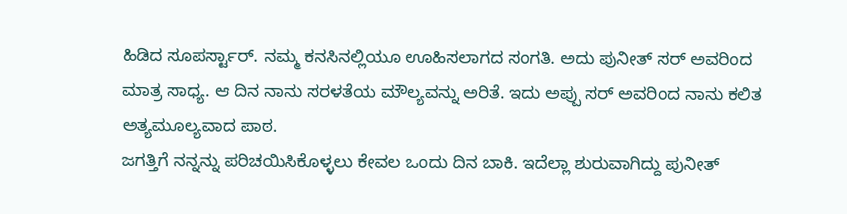ಹಿಡಿದ ಸೂಪರ್ಸ್ಟಾರ್. ನಮ್ಮ ಕನಸಿನಲ್ಲಿಯೂ ಊಹಿಸಲಾಗದ ಸಂಗತಿ. ಅದು ಪುನೀತ್ ಸರ್ ಅವರಿಂದ ಮಾತ್ರ ಸಾಧ್ಯ. ಆ ದಿನ ನಾನು ಸರಳತೆಯ ಮೌಲ್ಯವನ್ನು ಅರಿತೆ. ಇದು ಅಪ್ಪು ಸರ್ ಅವರಿಂದ ನಾನು ಕಲಿತ ಅತ್ಯಮೂಲ್ಯವಾದ ಪಾಠ.
ಜಗತ್ತಿಗೆ ನನ್ನನ್ನು ಪರಿಚಯಿಸಿಕೊಳ್ಳಲು ಕೇವಲ ಒಂದು ದಿನ ಬಾಕಿ. ಇದೆಲ್ಲಾ ಶುರುವಾಗಿದ್ದು ಪುನೀತ್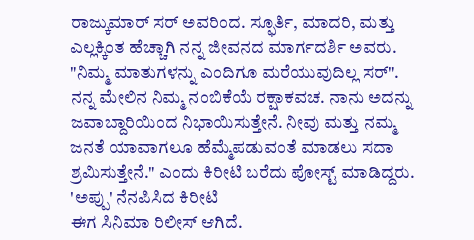ರಾಜ್ಕುಮಾರ್ ಸರ್ ಅವರಿಂದ. ಸ್ಫೂರ್ತಿ, ಮಾದರಿ, ಮತ್ತು ಎಲ್ಲಕ್ಕಿಂತ ಹೆಚ್ಚಾಗಿ ನನ್ನ ಜೀವನದ ಮಾರ್ಗದರ್ಶಿ ಅವರು. "ನಿಮ್ಮ ಮಾತುಗಳನ್ನು ಎಂದಿಗೂ ಮರೆಯುವುದಿಲ್ಲ ಸರ್". ನನ್ನ ಮೇಲಿನ ನಿಮ್ಮ ನಂಬಿಕೆಯೆ ರಕ್ಷಾಕವಚ. ನಾನು ಅದನ್ನು ಜವಾಬ್ದಾರಿಯಿಂದ ನಿಭಾಯಿಸುತ್ತೇನೆ. ನೀವು ಮತ್ತು ನಮ್ಮ ಜನತೆ ಯಾವಾಗಲೂ ಹೆಮ್ಮೆಪಡುವಂತೆ ಮಾಡಲು ಸದಾ ಶ್ರಮಿಸುತ್ತೇನೆ." ಎಂದು ಕಿರೀಟಿ ಬರೆದು ಪೋಸ್ಟ್ ಮಾಡಿದ್ದರು.
'ಅಪ್ಪು' ನೆನಪಿಸಿದ ಕಿರೀಟಿ
ಈಗ ಸಿನಿಮಾ ರಿಲೀಸ್ ಆಗಿದೆ.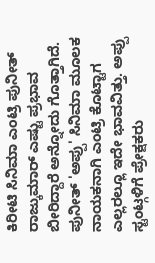ಕಿರೀಟಿ ಸಿನಿಮಾ ಎಂಟ್ರಿ ಪುನೀತ್ ರಾಜ್ಕುಮಾರ್ ಎಷ್ಟು ಪ್ರಭಾವ ಬೀರಿದ್ದಾರೆ ಅನ್ನೋದು ಗೊತ್ತಾಗಿದೆ. ಪುನೀತ್ 'ಅಪ್ಪು' ಸಿನಿಮಾ ಮೂಲಕ ನಾಯಕನಾಗಿ ಎಂಟ್ರಿ ಕೊಟ್ಟಾಗ ಎಲ್ಲರಲ್ಲೂ ಇದೇ ಭಾವವಿತ್ತು. ಅಪ್ಪು ಸ್ಟಂಟ್ಗಳಿಗೆ ಪ್ರೇಕ್ಷಕರು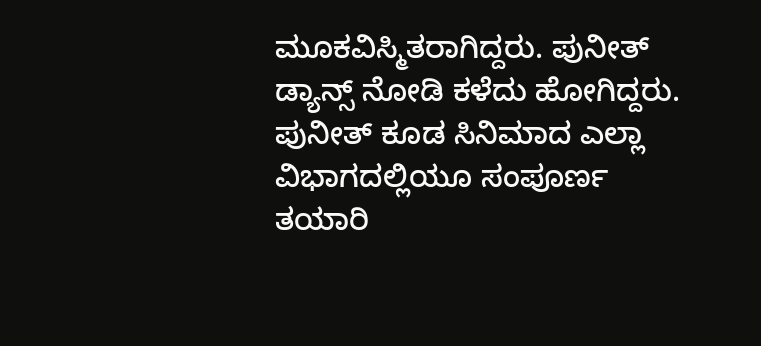ಮೂಕವಿಸ್ಮಿತರಾಗಿದ್ದರು. ಪುನೀತ್ ಡ್ಯಾನ್ಸ್ ನೋಡಿ ಕಳೆದು ಹೋಗಿದ್ದರು. ಪುನೀತ್ ಕೂಡ ಸಿನಿಮಾದ ಎಲ್ಲಾ ವಿಭಾಗದಲ್ಲಿಯೂ ಸಂಪೂರ್ಣ ತಯಾರಿ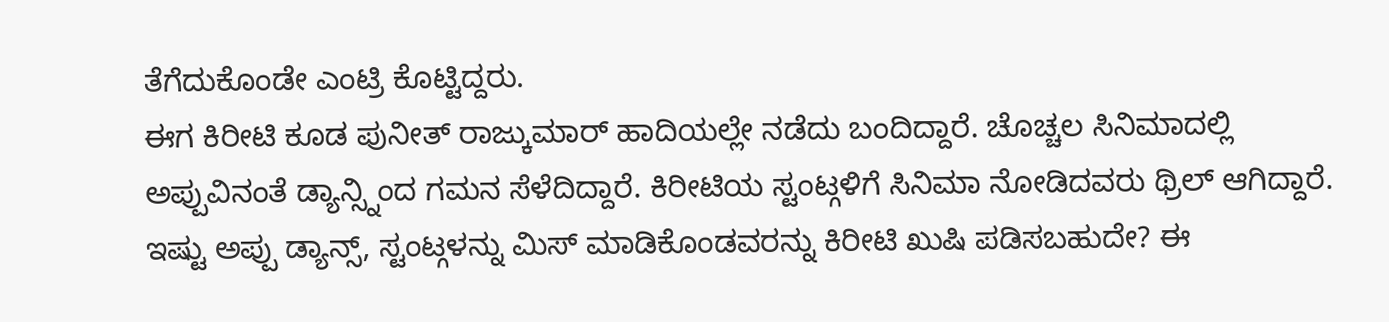ತೆಗೆದುಕೊಂಡೇ ಎಂಟ್ರಿ ಕೊಟ್ಟಿದ್ದರು.
ಈಗ ಕಿರೀಟಿ ಕೂಡ ಪುನೀತ್ ರಾಜ್ಕುಮಾರ್ ಹಾದಿಯಲ್ಲೇ ನಡೆದು ಬಂದಿದ್ದಾರೆ. ಚೊಚ್ಚಲ ಸಿನಿಮಾದಲ್ಲಿ ಅಪ್ಪುವಿನಂತೆ ಡ್ಯಾನ್ಸ್ನಿಂದ ಗಮನ ಸೆಳೆದಿದ್ದಾರೆ. ಕಿರೀಟಿಯ ಸ್ಟಂಟ್ಗಳಿಗೆ ಸಿನಿಮಾ ನೋಡಿದವರು ಥ್ರಿಲ್ ಆಗಿದ್ದಾರೆ. ಇಷ್ಟು ಅಪ್ಪು ಡ್ಯಾನ್ಸ್, ಸ್ಟಂಟ್ಗಳನ್ನು ಮಿಸ್ ಮಾಡಿಕೊಂಡವರನ್ನು ಕಿರೀಟಿ ಖುಷಿ ಪಡಿಸಬಹುದೇ? ಈ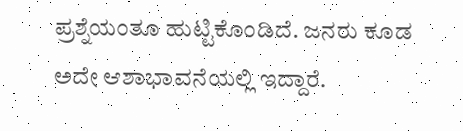ಪ್ರಶ್ನೆಯಂತೂ ಹುಟ್ಟಿಕೊಂಡಿದೆ. ಜನರು ಕೂಡ ಅದೇ ಆಶಾಭಾವನೆಯಲ್ಲಿ ಇದ್ದಾರೆ.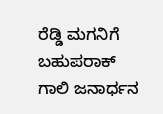ರೆಡ್ಡಿ ಮಗನಿಗೆ ಬಹುಪರಾಕ್
ಗಾಲಿ ಜನಾರ್ಧನ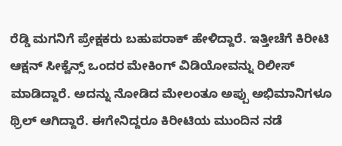ರೆಡ್ಡಿ ಮಗನಿಗೆ ಪ್ರೇಕ್ಷಕರು ಬಹುಪರಾಕ್ ಹೇಳಿದ್ದಾರೆ. ಇತ್ತೀಚೆಗೆ ಕಿರೀಟಿ ಆಕ್ಷನ್ ಸೀಕ್ವೆನ್ಸ್ ಒಂದರ ಮೇಕಿಂಗ್ ವಿಡಿಯೋವನ್ನು ರಿಲೀಸ್ ಮಾಡಿದ್ದಾರೆ. ಅದನ್ನು ನೋಡಿದ ಮೇಲಂತೂ ಅಪ್ಪು ಅಭಿಮಾನಿಗಳೂ ಥ್ರಿಲ್ ಆಗಿದ್ದಾರೆ. ಈಗೇನಿದ್ದರೂ ಕಿರೀಟಿಯ ಮುಂದಿನ ನಡೆ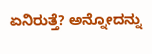ಏನಿರುತ್ತೆ? ಅನ್ನೋದನ್ನು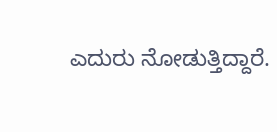ಎದುರು ನೋಡುತ್ತಿದ್ದಾರೆ.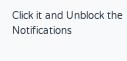Click it and Unblock the Notifications